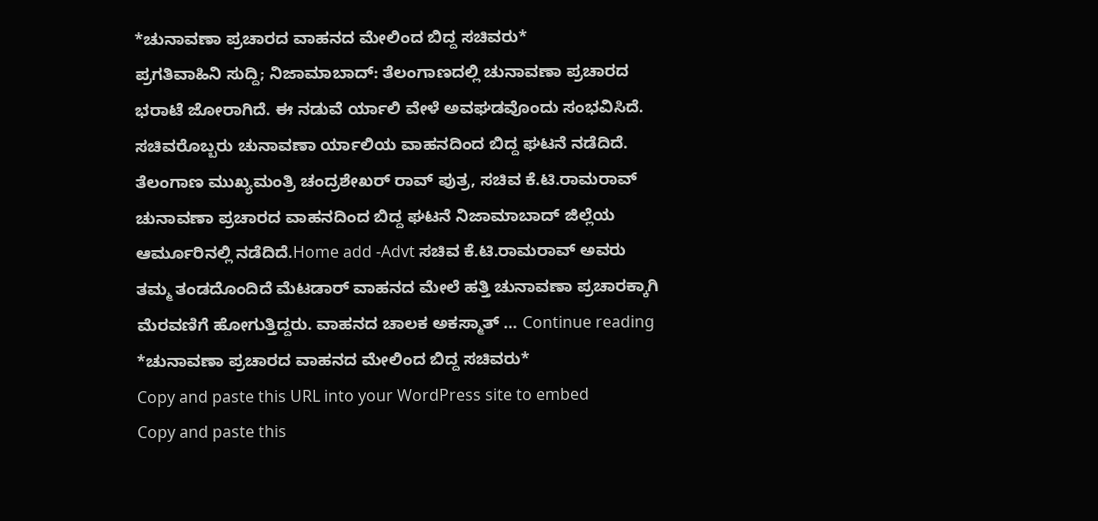*ಚುನಾವಣಾ ಪ್ರಚಾರದ ವಾಹನದ ಮೇಲಿಂದ ಬಿದ್ದ ಸಚಿವರು*
ಪ್ರಗತಿವಾಹಿನಿ ಸುದ್ದಿ; ನಿಜಾಮಾಬಾದ್: ತೆಲಂಗಾಣದಲ್ಲಿ ಚುನಾವಣಾ ಪ್ರಚಾರದ ಭರಾಟೆ ಜೋರಾಗಿದೆ. ಈ ನಡುವೆ ರ್ಯಾಲಿ ವೇಳೆ ಅವಘಡವೊಂದು ಸಂಭವಿಸಿದೆ. ಸಚಿವರೊಬ್ಬರು ಚುನಾವಣಾ ರ್ಯಾಲಿಯ ವಾಹನದಿಂದ ಬಿದ್ದ ಘಟನೆ ನಡೆದಿದೆ. ತೆಲಂಗಾಣ ಮುಖ್ಯಮಂತ್ರಿ ಚಂದ್ರಶೇಖರ್ ರಾವ್ ಪುತ್ರ, ಸಚಿವ ಕೆ.ಟಿ.ರಾಮರಾವ್ ಚುನಾವಣಾ ಪ್ರಚಾರದ ವಾಹನದಿಂದ ಬಿದ್ದ ಘಟನೆ ನಿಜಾಮಾಬಾದ್ ಜಿಲ್ಲೆಯ ಆರ್ಮೂರಿನಲ್ಲಿ ನಡೆದಿದೆ.Home add -Advt ಸಚಿವ ಕೆ.ಟಿ.ರಾಮರಾವ್ ಅವರು ತಮ್ಮ ತಂಡದೊಂದಿದೆ ಮೆಟಡಾರ್ ವಾಹನದ ಮೇಲೆ ಹತ್ತಿ ಚುನಾವಣಾ ಪ್ರಚಾರಕ್ಕಾಗಿ ಮೆರವಣಿಗೆ ಹೋಗುತ್ತಿದ್ದರು. ವಾಹನದ ಚಾಲಕ ಅಕಸ್ಮಾತ್ … Continue reading *ಚುನಾವಣಾ ಪ್ರಚಾರದ ವಾಹನದ ಮೇಲಿಂದ ಬಿದ್ದ ಸಚಿವರು*
Copy and paste this URL into your WordPress site to embed
Copy and paste this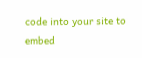code into your site to embed